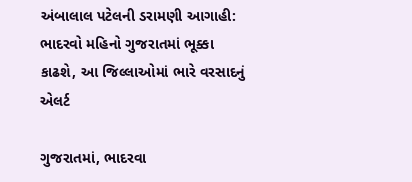અંબાલાલ પટેલની ડરામણી આગાહી: ભાદરવો મહિનો ગુજરાતમાં ભૂક્કા કાઢશે, આ જિલ્લાઓમાં ભારે વરસાદનું એલર્ટ

ગુજરાતમાં, ભાદરવા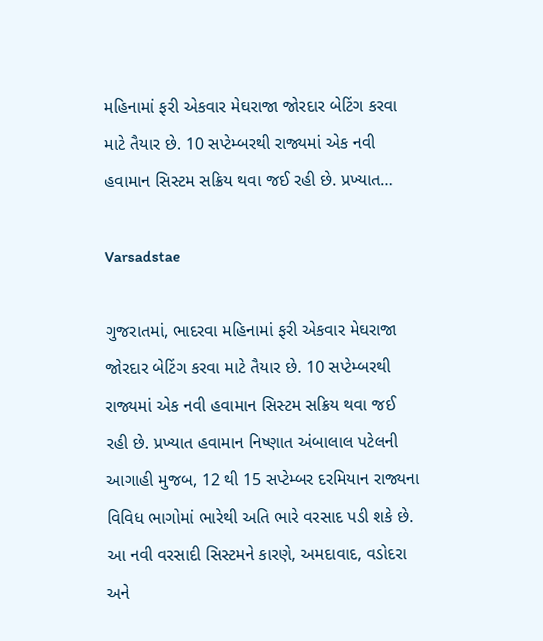મહિનામાં ફરી એકવાર મેઘરાજા જોરદાર બેટિંગ કરવા માટે તૈયાર છે. 10 સપ્ટેમ્બરથી રાજ્યમાં એક નવી હવામાન સિસ્ટમ સક્રિય થવા જઈ રહી છે. પ્રખ્યાત…

Varsadstae

ગુજરાતમાં, ભાદરવા મહિનામાં ફરી એકવાર મેઘરાજા જોરદાર બેટિંગ કરવા માટે તૈયાર છે. 10 સપ્ટેમ્બરથી રાજ્યમાં એક નવી હવામાન સિસ્ટમ સક્રિય થવા જઈ રહી છે. પ્રખ્યાત હવામાન નિષ્ણાત અંબાલાલ પટેલની આગાહી મુજબ, 12 થી 15 સપ્ટેમ્બર દરમિયાન રાજ્યના વિવિધ ભાગોમાં ભારેથી અતિ ભારે વરસાદ પડી શકે છે. આ નવી વરસાદી સિસ્ટમને કારણે, અમદાવાદ, વડોદરા અને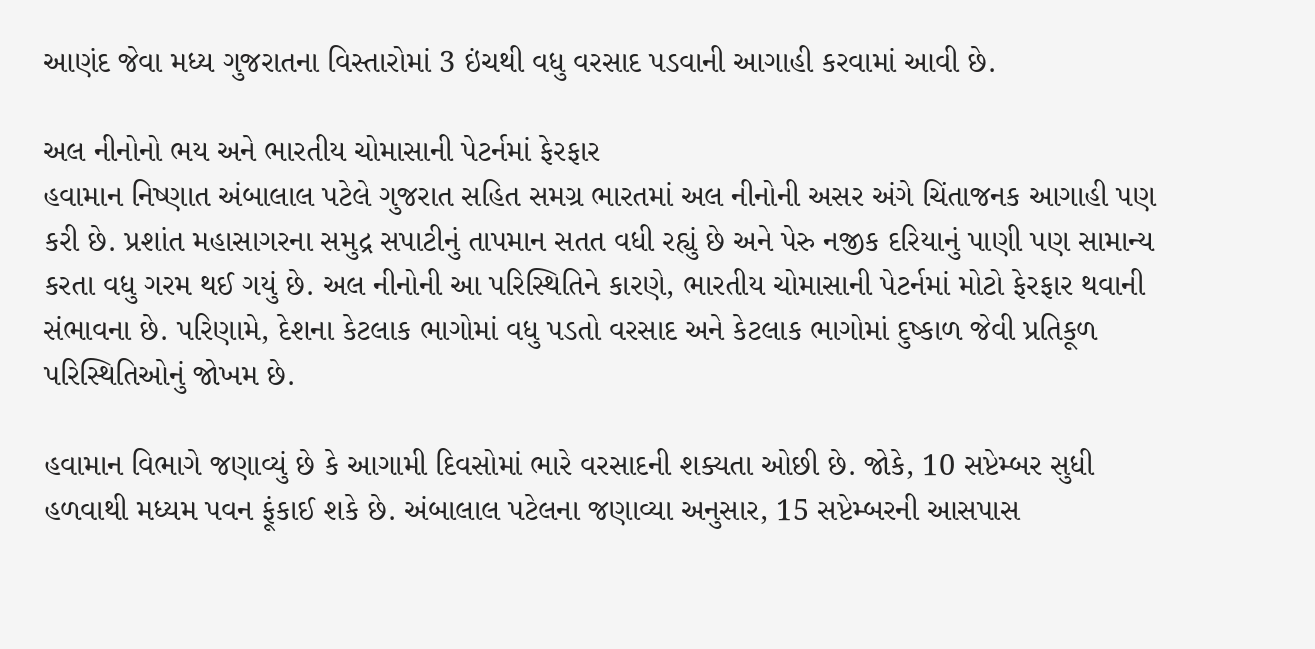આણંદ જેવા મધ્ય ગુજરાતના વિસ્તારોમાં 3 ઇંચથી વધુ વરસાદ પડવાની આગાહી કરવામાં આવી છે.

અલ નીનોનો ભય અને ભારતીય ચોમાસાની પેટર્નમાં ફેરફાર
હવામાન નિષ્ણાત અંબાલાલ પટેલે ગુજરાત સહિત સમગ્ર ભારતમાં અલ નીનોની અસર અંગે ચિંતાજનક આગાહી પણ કરી છે. પ્રશાંત મહાસાગરના સમુદ્ર સપાટીનું તાપમાન સતત વધી રહ્યું છે અને પેરુ નજીક દરિયાનું પાણી પણ સામાન્ય કરતા વધુ ગરમ થઈ ગયું છે. અલ નીનોની આ પરિસ્થિતિને કારણે, ભારતીય ચોમાસાની પેટર્નમાં મોટો ફેરફાર થવાની સંભાવના છે. પરિણામે, દેશના કેટલાક ભાગોમાં વધુ પડતો વરસાદ અને કેટલાક ભાગોમાં દુષ્કાળ જેવી પ્રતિકૂળ પરિસ્થિતિઓનું જોખમ છે.

હવામાન વિભાગે જણાવ્યું છે કે આગામી દિવસોમાં ભારે વરસાદની શક્યતા ઓછી છે. જોકે, 10 સપ્ટેમ્બર સુધી હળવાથી મધ્યમ પવન ફૂંકાઈ શકે છે. અંબાલાલ પટેલના જણાવ્યા અનુસાર, 15 સપ્ટેમ્બરની આસપાસ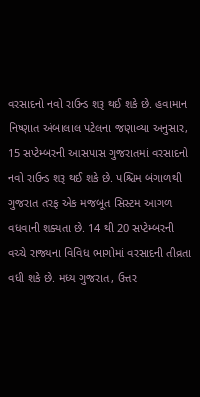વરસાદનો નવો રાઉન્ડ શરૂ થઈ શકે છે. હવામાન નિષ્ણાત અંબાલાલ પટેલના જણાવ્યા અનુસાર, 15 સપ્ટેમ્બરની આસપાસ ગુજરાતમાં વરસાદનો નવો રાઉન્ડ શરૂ થઈ શકે છે. પશ્ચિમ બંગાળથી ગુજરાત તરફ એક મજબૂત સિસ્ટમ આગળ વધવાની શક્યતા છે. 14 થી 20 સપ્ટેમ્બરની વચ્ચે રાજ્યના વિવિધ ભાગોમાં વરસાદની તીવ્રતા વધી શકે છે. મધ્ય ગુજરાત, ઉત્તર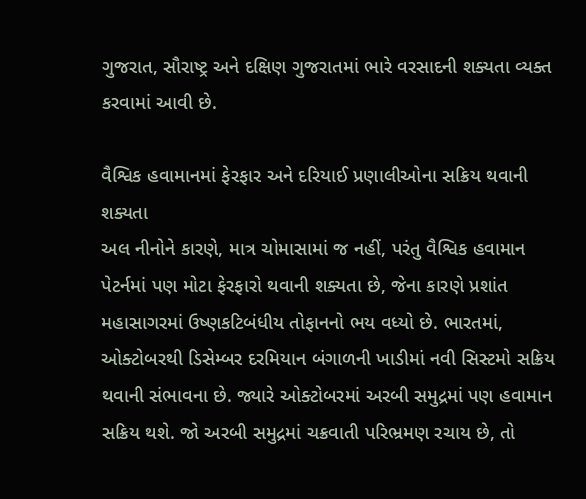ગુજરાત, સૌરાષ્ટ્ર અને દક્ષિણ ગુજરાતમાં ભારે વરસાદની શક્યતા વ્યક્ત કરવામાં આવી છે.

વૈશ્વિક હવામાનમાં ફેરફાર અને દરિયાઈ પ્રણાલીઓના સક્રિય થવાની શક્યતા
અલ નીનોને કારણે, માત્ર ચોમાસામાં જ નહીં, પરંતુ વૈશ્વિક હવામાન પેટર્નમાં પણ મોટા ફેરફારો થવાની શક્યતા છે, જેના કારણે પ્રશાંત મહાસાગરમાં ઉષ્ણકટિબંધીય તોફાનનો ભય વધ્યો છે. ભારતમાં, ઓક્ટોબરથી ડિસેમ્બર દરમિયાન બંગાળની ખાડીમાં નવી સિસ્ટમો સક્રિય થવાની સંભાવના છે. જ્યારે ઓક્ટોબરમાં અરબી સમુદ્રમાં પણ હવામાન સક્રિય થશે. જો અરબી સમુદ્રમાં ચક્રવાતી પરિભ્રમણ રચાય છે, તો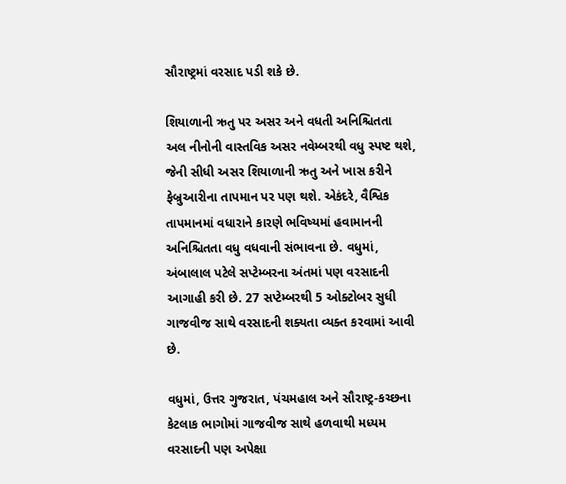સૌરાષ્ટ્રમાં વરસાદ પડી શકે છે.

શિયાળાની ઋતુ પર અસર અને વધતી અનિશ્ચિતતા
અલ નીનોની વાસ્તવિક અસર નવેમ્બરથી વધુ સ્પષ્ટ થશે, જેની સીધી અસર શિયાળાની ઋતુ અને ખાસ કરીને ફેબ્રુઆરીના તાપમાન પર પણ થશે. એકંદરે, વૈશ્વિક તાપમાનમાં વધારાને કારણે ભવિષ્યમાં હવામાનની અનિશ્ચિતતા વધુ વધવાની સંભાવના છે. વધુમાં, અંબાલાલ પટેલે સપ્ટેમ્બરના અંતમાં પણ વરસાદની આગાહી કરી છે. 27 સપ્ટેમ્બરથી 5 ઓક્ટોબર સુધી ગાજવીજ સાથે વરસાદની શક્યતા વ્યક્ત કરવામાં આવી છે.

વધુમાં, ઉત્તર ગુજરાત, પંચમહાલ અને સૌરાષ્ટ્ર-કચ્છના કેટલાક ભાગોમાં ગાજવીજ સાથે હળવાથી મધ્યમ વરસાદની પણ અપેક્ષા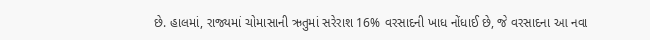છે. હાલમાં, રાજ્યમાં ચોમાસાની ઋતુમાં સરેરાશ 16% વરસાદની ખાધ નોંધાઈ છે, જે વરસાદના આ નવા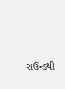રાઉન્ડથી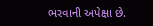ભરવાની અપેક્ષા છે.